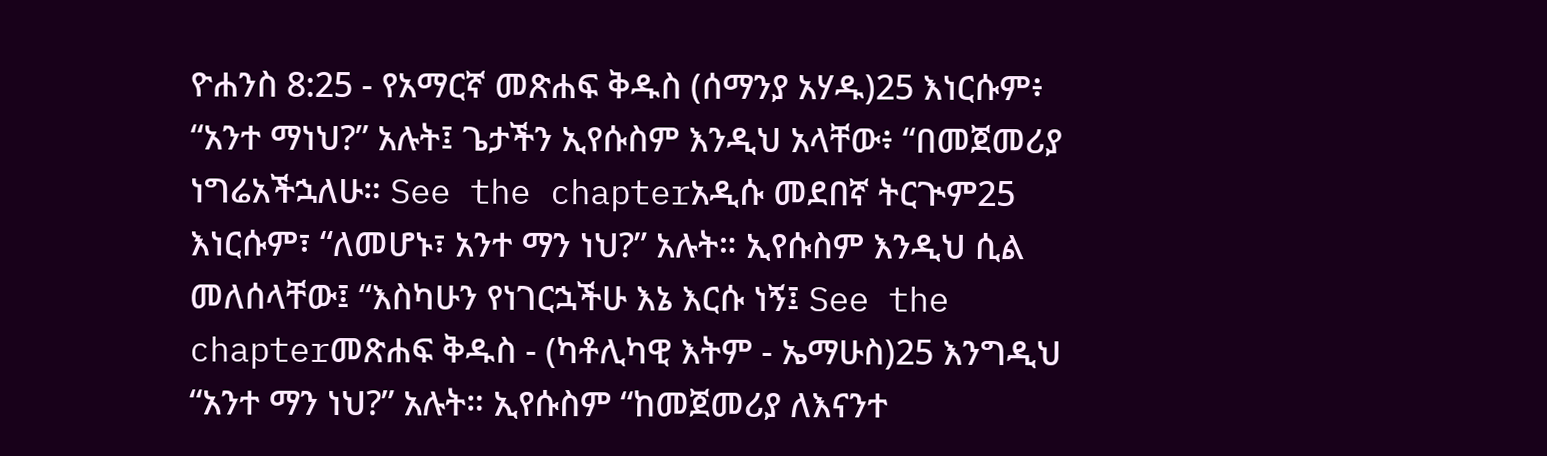ዮሐንስ 8:25 - የአማርኛ መጽሐፍ ቅዱስ (ሰማንያ አሃዱ)25 እነርሱም፥ “አንተ ማነህ?” አሉት፤ ጌታችን ኢየሱስም እንዲህ አላቸው፥ “በመጀመሪያ ነግሬአችኋለሁ። See the chapterአዲሱ መደበኛ ትርጒም25 እነርሱም፣ “ለመሆኑ፣ አንተ ማን ነህ?” አሉት። ኢየሱስም እንዲህ ሲል መለሰላቸው፤ “እስካሁን የነገርኋችሁ እኔ እርሱ ነኝ፤ See the chapterመጽሐፍ ቅዱስ - (ካቶሊካዊ እትም - ኤማሁስ)25 እንግዲህ “አንተ ማን ነህ?” አሉት። ኢየሱስም “ከመጀመሪያ ለእናንተ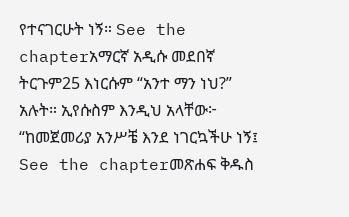የተናገርሁት ነኝ። See the chapterአማርኛ አዲሱ መደበኛ ትርጉም25 እነርሱም “አንተ ማን ነህ?” አሉት። ኢየሱስም እንዲህ አላቸው፦ “ከመጀመሪያ አንሥቼ እንደ ነገርኳችሁ ነኝ፤ See the chapterመጽሐፍ ቅዱስ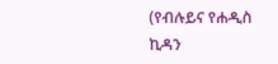(የብሉይና የሐዲስ ኪዳን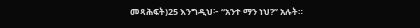መጻሕፍት)25 እንግዲህ፦ “አንተ ማን ነህ?” አሉት።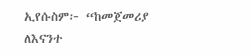ኢየሱስም፦ “ከመጀመሪያ ለእናንተ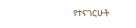የተናገርሁት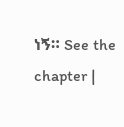ነኝ። See the chapter |